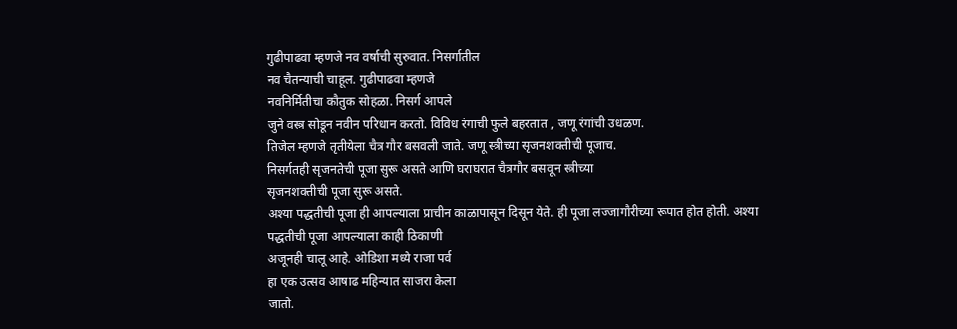गुढीपाढवा म्हणजे नव वर्षाची सुरुवात. निसर्गातील
नव चैतन्याची चाहूल. गुढीपाढवा म्हणजे
नवनिर्मितीचा कौतुक सोहळा. निसर्ग आपले
जुने वस्त्र सोडून नवीन परिधान करतो. विविध रंगाची फुले बहरतात , जणू रंगांची उधळण.
तिजेल म्हणजे तृतीयेला चैत्र गौर बसवली जाते. जणू स्त्रीच्या सृजनशक्तीची पूजाच.
निसर्गतही सृजनतेची पूजा सुरू असते आणि घराघरात चैत्रगौर बसवून स्त्रीच्या
सृजनशक्तीची पूजा सुरू असते.
अश्या पद्धतीची पूजा ही आपल्याला प्राचीन काळापासून दिसून येते. ही पूजा लज्जागौरीच्या रूपात होत होती. अश्या पद्धतीची पूजा आपल्याला काही ठिकाणी
अजूनही चालू आहे. ओडिशा मध्ये राजा पर्व
हा एक उत्सव आषाढ महिन्यात साजरा केला
जातो.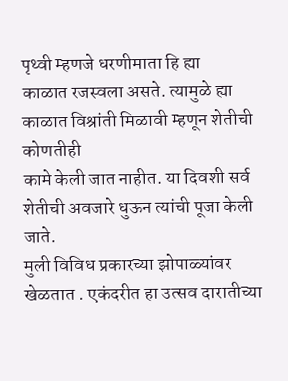पृथ्वी म्हणजे धरणीमाता हि ह्या
काळात रजस्वला असते. त्यामुळे ह्या काळात विश्रांती मिळावी म्हणून शेतीची कोणतीही
कामे केली जात नाहीत. या दिवशी सर्व शेतीची अवजारे धुऊन त्यांची पूजा केली जाते.
मुली विविध प्रकारच्या झोपाळ्यांवर खेळतात . एकंदरीत हा उत्सव दारातीच्या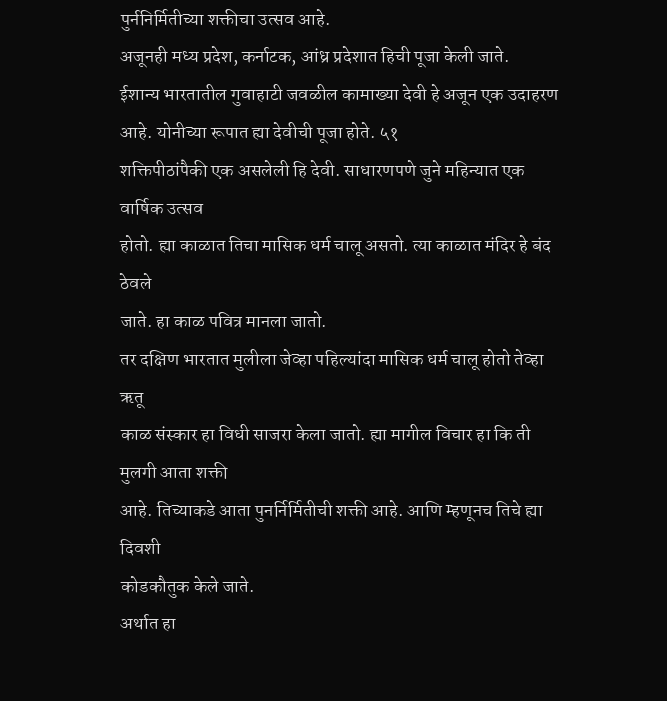पुर्ननिर्मितीच्या शक्तीचा उत्सव आहे.
अजूनही मध्य प्रदेश, कर्नाटक, आंध्र प्रदेशात हिची पूजा केली जाते.
ईशान्य भारतातील गुवाहाटी जवळील कामाख्या देवी हे अजून एक उदाहरण आहे. योनीच्या रूपात ह्या देवीची पूजा होते. ५१
शक्तिपीठांपैकी एक असलेली हि देवी. साधारणपणे जुने महिन्यात एक वार्षिक उत्सव
होतो. ह्या काळात तिचा मासिक धर्म चालू असतो. त्या काळात मंदिर हे बंद ठेवले
जाते. हा काळ पवित्र मानला जातो.
तर दक्षिण भारतात मुलीला जेव्हा पहिल्यांदा मासिक धर्म चालू होतो तेव्हा ऋतू
काळ संस्कार हा विधी साजरा केला जातो. ह्या मागील विचार हा कि ती मुलगी आता शक्ती
आहे. तिच्याकडे आता पुनर्निर्मितीची शक्ती आहे. आणि म्हणूनच तिचे ह्या दिवशी
कोडकौतुक केले जाते.
अर्थात हा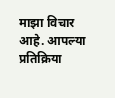माझा विचार आहे. आपल्या प्रतिक्रिया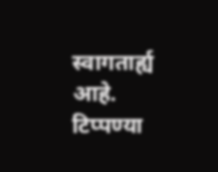स्वागतार्ह्य आहे.
टिप्पण्या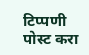टिप्पणी पोस्ट करा